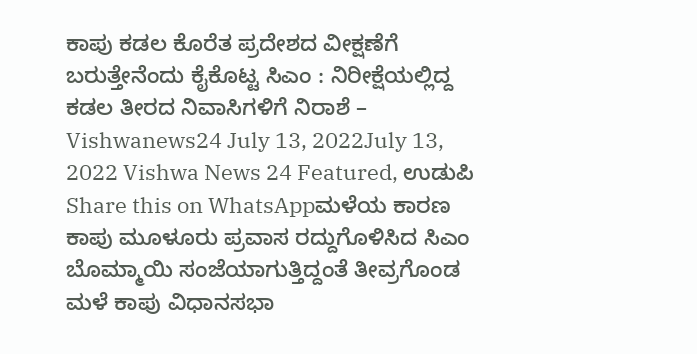ಕಾಪು ಕಡಲ ಕೊರೆತ ಪ್ರದೇಶದ ವೀಕ್ಷಣೆಗೆ ಬರುತ್ತೇನೆಂದು ಕೈಕೊಟ್ಟ ಸಿಎಂ : ನಿರೀಕ್ಷೆಯಲ್ಲಿದ್ದ ಕಡಲ ತೀರದ ನಿವಾಸಿಗಳಿಗೆ ನಿರಾಶೆ – Vishwanews24 July 13, 2022July 13, 2022 Vishwa News 24 Featured, ಉಡುಪಿ Share this on WhatsAppಮಳೆಯ ಕಾರಣ ಕಾಪು ಮೂಳೂರು ಪ್ರವಾಸ ರದ್ದುಗೊಳಿಸಿದ ಸಿಎಂ ಬೊಮ್ಮಾಯಿ ಸಂಜೆಯಾಗುತ್ತಿದ್ದಂತೆ ತೀವ್ರಗೊಂಡ ಮಳೆ ಕಾಪು ವಿಧಾನಸಭಾ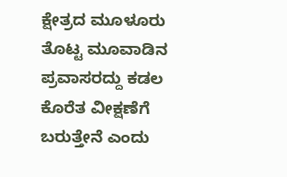ಕ್ಷೇತ್ರದ ಮೂಳೂರು ತೊಟ್ಟ ಮೂವಾಡಿನ ಪ್ರವಾಸರದ್ದು ಕಡಲ ಕೊರೆತ ವೀಕ್ಷಣೆಗೆ ಬರುತ್ತೇನೆ ಎಂದು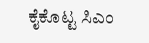ಕೈಕೊಟ್ಟ ಸಿಎಂ